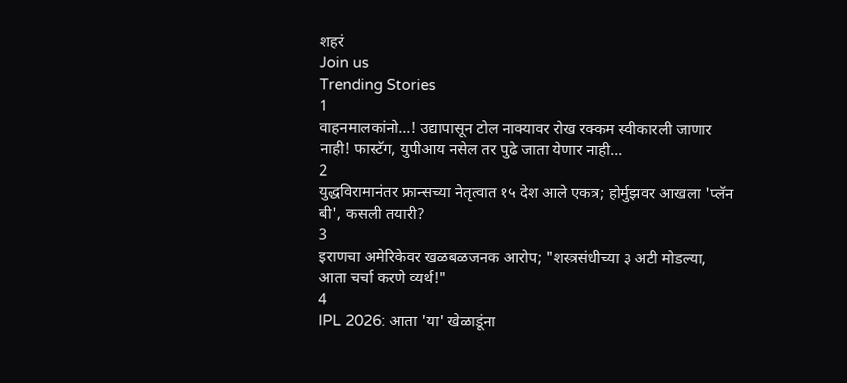शहरं
Join us
Trending Stories
1
वाहनमालकांनो...! उद्यापासून टोल नाक्यावर रोख रक्कम स्वीकारली जाणार नाही! फास्टॅग, युपीआय नसेल तर पुढे जाता येणार नाही...
2
युद्धविरामानंतर फ्रान्सच्या नेतृत्वात १५ देश आले एकत्र; होर्मुझवर आखला 'प्लॅन बी', कसली तयारी?
3
इराणचा अमेरिकेवर खळबळजनक आरोप; "शस्त्रसंधीच्या ३ अटी मोडल्या, आता चर्चा करणे व्यर्थ!"
4
IPL 2026: आता 'या' खेळाडूंना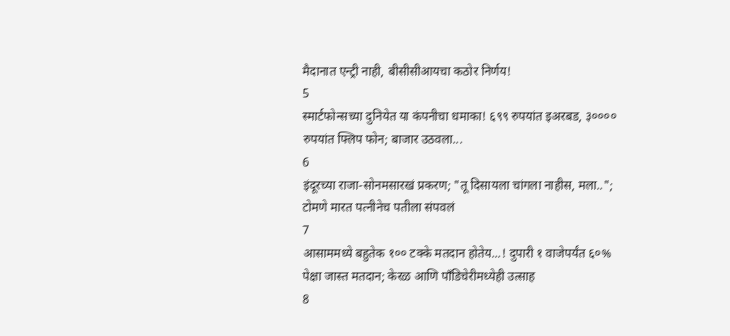मैदानात एन्ट्री नाही, बीसीसीआयचा कठोर निर्णय!
5
स्मार्टफोन्सच्या दुनियेत या कंपनीचा धमाका! ६९९ रुपयांत इअरबड, ३०००० रुपयांत फ्लिप फोन; बाजार उठवला...
6
इंदूरच्या राजा-सोनमसारखं प्रकरण; "तू दिसायला चांगला नाहीस, मला..";  टोमणे मारत पत्नीनेच पतीला संपवलं
7
आसाममध्ये बहुतेक १०० टक्के मतदान होतेय...! दुपारी १ वाजेपर्यंत ६०% पेक्षा जास्त मतदान; केरळ आणि पाँडिचेरीमध्येही उत्साह
8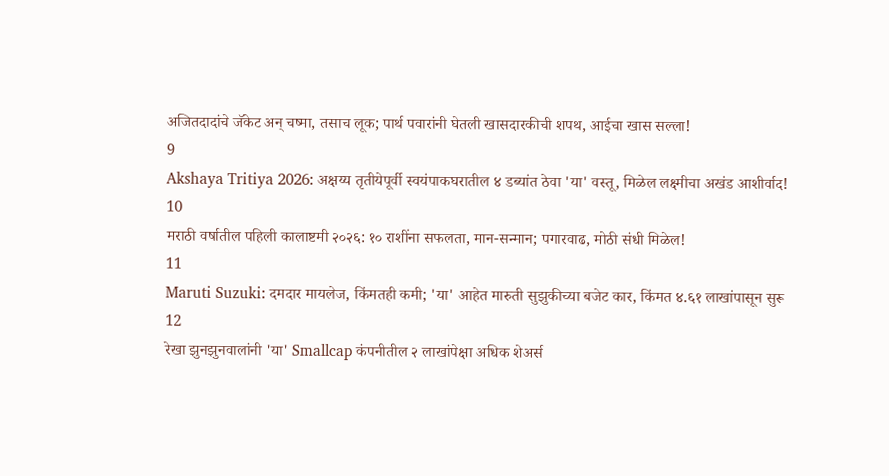अजितदादांचे जॅकेट अन् चष्मा, तसाच लूक; पार्थ पवारांनी घेतली खासदारकीची शपथ, आईचा खास सल्ला!
9
Akshaya Tritiya 2026: अक्षय्य तृतीयेपूर्वी स्वयंपाकघरातील ४ डब्यांत ठेवा 'या' वस्तू, मिळेल लक्ष्मीचा अखंड आशीर्वाद!
10
मराठी वर्षातील पहिली कालाष्टमी २०२६: १० राशींना सफलता, मान-सन्मान; पगारवाढ, मोठी संधी मिळेल!
11
Maruti Suzuki: दमदार मायलेज, किंमतही कमी; 'या' आहेत मारुती सुझुकीच्या बजेट कार, किंमत ४.६१ लाखांपासून सुरू
12
रेखा झुनझुनवालांनी 'या' Smallcap कंपनीतील २ लाखांपेक्षा अधिक शेअर्स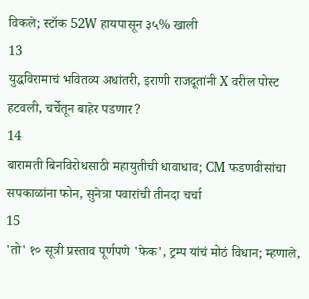विकले; स्टॉक 52W हायपासून ३५% खाली
13
युद्धविरामाचं भवितव्य अधांतरी, इराणी राजदूतांनी X वरील पोस्ट हटवली, चर्चेतून बाहेर पडणार?
14
बारामती बिनविरोधसाठी महायुतीची धावाधाव; CM फडणवीसांचा सपकाळांना फोन, सुनेत्रा पवारांची तीनदा चर्चा
15
'तो' १० सूत्री प्रस्ताव पूर्णपणे 'फेक', ट्रम्प यांचं मोठं विधान; म्हणाले,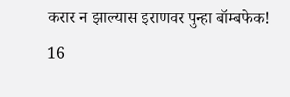करार न झाल्यास इराणवर पुन्हा बॉम्बफेक!
16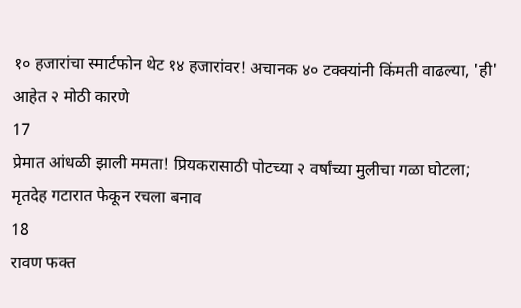१० हजारांचा स्मार्टफोन थेट १४ हजारांवर! अचानक ४० टक्क्यांनी किंमती वाढल्या, 'ही' आहेत २ मोठी कारणे
17
प्रेमात आंधळी झाली ममता! प्रियकरासाठी पोटच्या २ वर्षांच्या मुलीचा गळा घोटला; मृतदेह गटारात फेकून रचला बनाव
18
रावण फक्त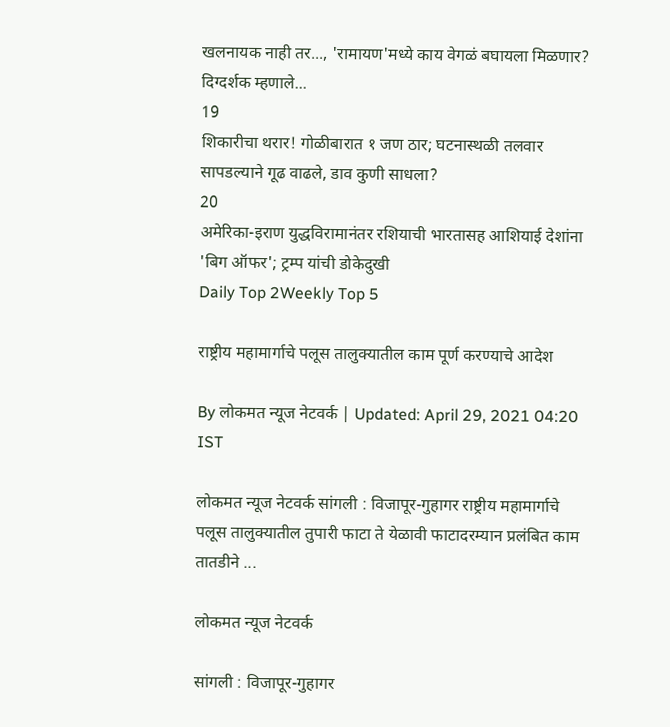खलनायक नाही तर..., 'रामायण'मध्ये काय वेगळं बघायला मिळणार? दिग्दर्शक म्हणाले...
19
शिकारीचा थरार! गोळीबारात १ जण ठार; घटनास्थळी तलवार सापडल्याने गूढ वाढले, डाव कुणी साधला?
20
अमेरिका-इराण युद्धविरामानंतर रशियाची भारतासह आशियाई देशांना 'बिग ऑफर'; ट्रम्प यांची डोकेदुखी
Daily Top 2Weekly Top 5

राष्ट्रीय महामार्गाचे पलूस तालुक्यातील काम पूर्ण करण्याचे आदेश

By लोकमत न्यूज नेटवर्क | Updated: April 29, 2021 04:20 IST

लोकमत न्यूज नेटवर्क सांगली : विजापूर-गुहागर राष्ट्रीय महामार्गाचे पलूस तालुक्यातील तुपारी फाटा ते येळावी फाटादरम्यान प्रलंबित काम तातडीने ...

लोकमत न्यूज नेटवर्क

सांगली : विजापूर-गुहागर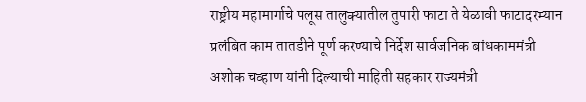राष्ट्रीय महामार्गाचे पलूस तालुक्यातील तुपारी फाटा ते येळावी फाटादरम्यान प्रलंबित काम तातडीने पूर्ण करण्याचे निर्देश सार्वजनिक बांधकाममंत्री अशोक चव्हाण यांनी दिल्याची माहिती सहकार राज्यमंत्री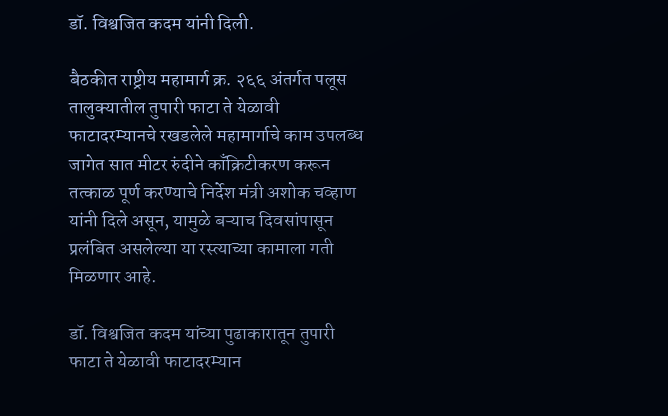डॉ. विश्वजित कदम यांनी दिली.

बैठकीत राष्ट्रीय महामार्ग क्र. २६६ अंतर्गत पलूस तालुक्यातील तुपारी फाटा ते येळावी फाटादरम्यानचे रखडलेले महामार्गाचे काम उपलब्ध जागेत सात मीटर रुंदीने काँक्रिटीकरण करून तत्काळ पूर्ण करण्याचे निर्देश मंत्री अशोक चव्हाण यांनी दिले असून, यामुळे बऱ्याच दिवसांपासून प्रलंबित असलेल्या या रस्त्याच्या कामाला गती मिळणार आहे.

डॉ. विश्वजित कदम यांच्या पुढाकारातून तुपारी फाटा ते येळावी फाटादरम्यान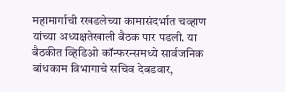महामार्गाची रखडलेच्या कामासंदर्भात चव्हाण यांच्या अध्यक्षतेखाली बैठक पार पडली. या बैठकीत व्हिडिओ कॉन्फरन्समध्ये सार्वजनिक बांधकाम विभागाचे सचिव देबडवार,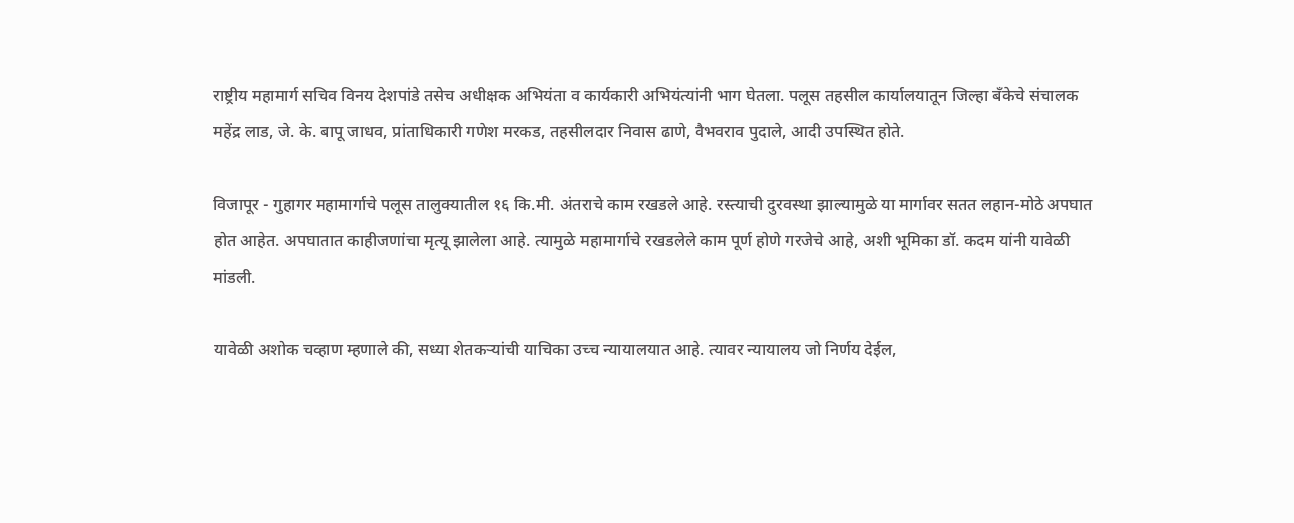राष्ट्रीय महामार्ग सचिव विनय देशपांडे तसेच अधीक्षक अभियंता व कार्यकारी अभियंत्यांनी भाग घेतला. पलूस तहसील कार्यालयातून जिल्हा बँकेचे संचालक महेंद्र लाड, जे. के. बापू जाधव, प्रांताधिकारी गणेश मरकड, तहसीलदार निवास ढाणे, वैभवराव पुदाले, आदी उपस्थित होते.

विजापूर - गुहागर महामार्गाचे पलूस तालुक्यातील १६ कि.मी. अंतराचे काम रखडले आहे. रस्त्याची दुरवस्था झाल्यामुळे या मार्गावर सतत लहान-मोठे अपघात होत आहेत. अपघातात काहीजणांचा मृत्यू झालेला आहे. त्यामुळे महामार्गाचे रखडलेले काम पूर्ण होणे गरजेचे आहे, अशी भूमिका डॉ. कदम यांनी यावेळी मांडली.

यावेळी अशोक चव्हाण म्हणाले की, सध्या शेतकऱ्यांची याचिका उच्च न्यायालयात आहे. त्यावर न्यायालय जो निर्णय देईल,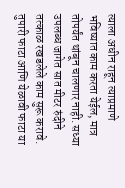त्याला अधीन राहून त्याप्रमाणे भविष्यात काम करता येईल, मात्र तोपर्यंत थांबून चालणार नाही. सध्या उपलब्ध जागेत सात मीटर रुंदीने तत्काळ रखडलेले काम सुरू करावे. तुपारी फाटा आणि येळावी फाटा या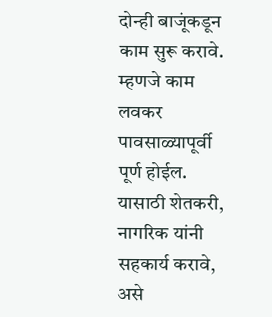दोन्ही बाजूंकडून काम सुरू करावे. म्हणजे काम लवकर पावसाळ्यापूर्वी पूर्ण होईल. यासाठी शेतकरी, नागरिक यांनी सहकार्य करावे, असे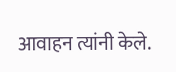आवाहन त्यांनी केले.